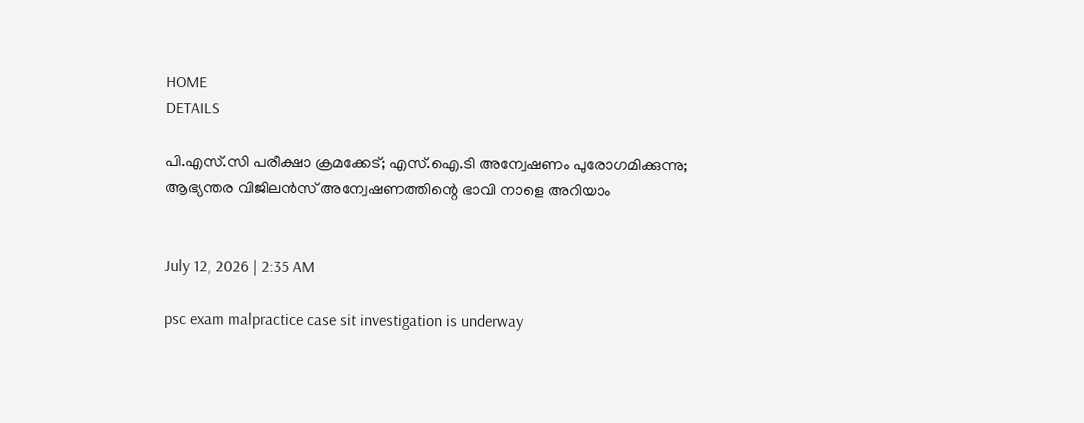HOME
DETAILS

പി.എസ്.സി പരീക്ഷാ ക്രമക്കേട്; എസ്.ഐ.ടി അന്വേഷണം പുരോഗമിക്കുന്നു; ആഭ്യന്തര വിജിലൻസ് അന്വേഷണത്തിന്റെ ഭാവി നാളെ അറിയാം


July 12, 2026 | 2:35 AM

psc exam malpractice case sit investigation is underway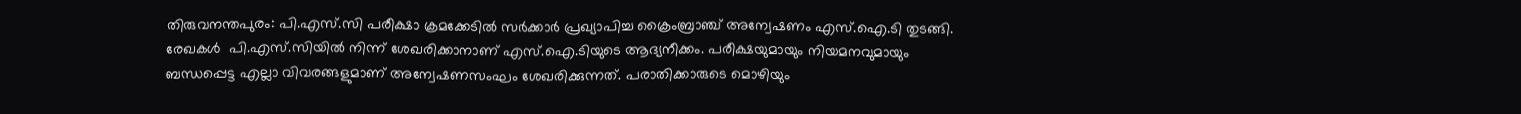തിരുവനന്തപുരം: പി.എസ്.സി പരീക്ഷാ ക്രമക്കേടിൽ സർക്കാർ പ്രഖ്യാപിച്ച ക്രൈംബ്രാഞ്ച് അന്വേഷണം എസ്.ഐ.ടി തുടങ്ങി. രേഖകൾ  പി.എസ്.സിയിൽ നിന്ന് ശേഖരിക്കാനാണ് എസ്.ഐ.ടിയുടെ ആദ്യനീക്കം. പരീക്ഷയുമായും നിയമനവുമായും ബന്ധപ്പെട്ട എല്ലാ വിവരങ്ങളുമാണ് അന്വേഷണസംഘം ശേഖരിക്കുന്നത്. പരാതിക്കാരുടെ മൊഴിയും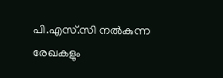പി.എസ്.സി നൽകുന്ന രേഖകളും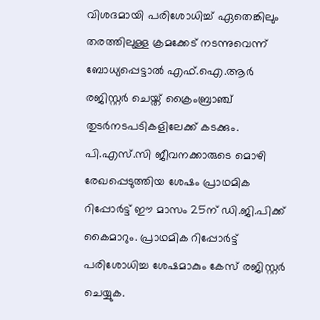വിശദമായി പരിശോധിച്ച് ഏതെങ്കിലും തരത്തിലുള്ള ക്രമക്കേട് നടന്നുവെന്ന് ബോധ്യപ്പെട്ടാൽ എഫ്.ഐ.ആർ രജിസ്റ്റർ ചെയ്ത് ക്രൈംബ്രാഞ്ച് തുടർനടപടികളിലേക്ക് കടക്കും. പി.എസ്.സി ജീവനക്കാരുടെ മൊഴി രേഖപ്പെടുത്തിയ ശേഷം പ്രാഥമിക റിപ്പോർട്ട് ഈ മാസം 25ന് ഡി.ജി.പിക്ക് കൈമാറും. പ്രാഥമിക റിപ്പോർട്ട് പരിശോധിച്ച ശേഷമാകും കേസ് രജിസ്റ്റർ ചെയ്യുക.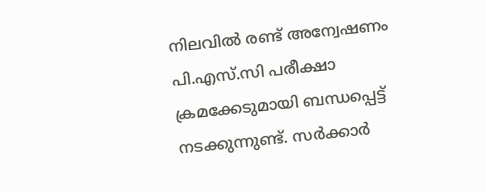നിലവിൽ രണ്ട് അന്വേഷണം പി.എസ്.സി പരീക്ഷാ ക്രമക്കേടുമായി ബന്ധപ്പെട്ട് നടക്കുന്നുണ്ട്. സർക്കാർ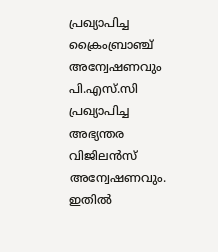പ്രഖ്യാപിച്ച ക്രൈംബ്രാഞ്ച് അന്വേഷണവും പി.എസ്.സി പ്രഖ്യാപിച്ച അഭ്യന്തര വിജിലൻസ് അന്വേഷണവും. ഇതിൽ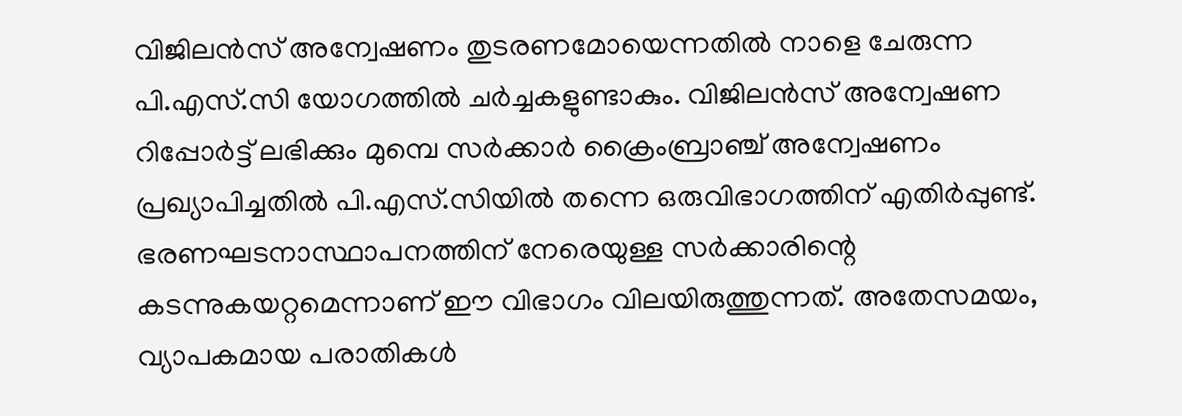വിജിലൻസ് അന്വേഷണം തുടരണമോയെന്നതിൽ നാളെ ചേരുന്ന പി.എസ്.സി യോഗത്തിൽ ചർച്ചകളുണ്ടാകും. വിജിലൻസ് അന്വേഷണ റിപ്പോർട്ട് ലഭിക്കും മുമ്പെ സർക്കാർ ക്രൈംബ്രാഞ്ച് അന്വേഷണം പ്രഖ്യാപിച്ചതിൽ പി.എസ്.സിയിൽ തന്നെ ഒരുവിഭാഗത്തിന് എതിർപ്പുണ്ട്. ഭരണഘടനാസ്ഥാപനത്തിന് നേരെയുള്ള സർക്കാരിന്റെ കടന്നുകയറ്റമെന്നാണ് ഈ വിഭാഗം വിലയിരുത്തുന്നത്. അതേസമയം, വ്യാപകമായ പരാതികൾ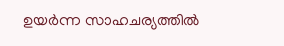ഉയർന്ന സാഹചര്യത്തിൽ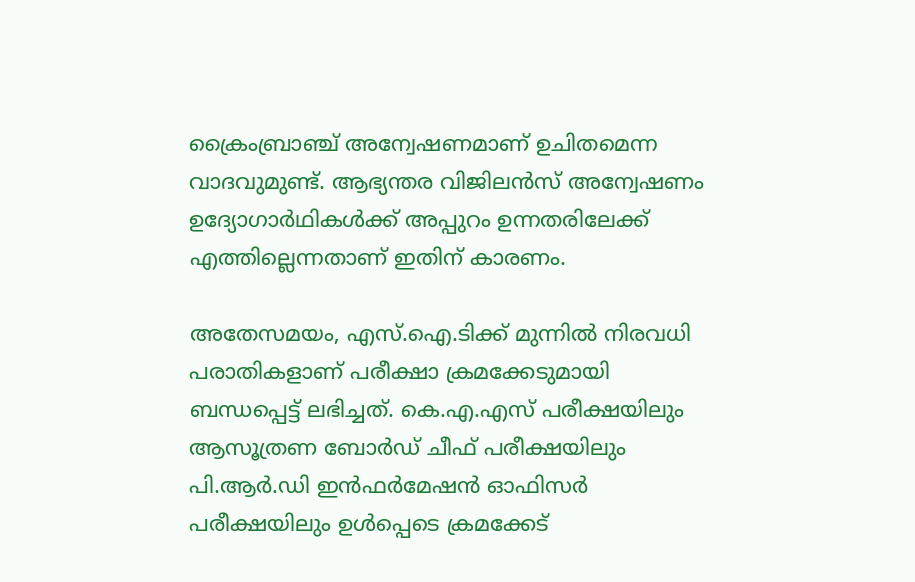ക്രൈംബ്രാഞ്ച് അന്വേഷണമാണ് ഉചിതമെന്ന വാദവുമുണ്ട്. ആഭ്യന്തര വിജിലൻസ് അന്വേഷണം ഉദ്യോഗാർഥികൾക്ക് അപ്പുറം ഉന്നതരിലേക്ക് എത്തില്ലെന്നതാണ് ഇതിന് കാരണം.

അതേസമയം, എസ്.ഐ.ടിക്ക് മുന്നിൽ നിരവധി പരാതികളാണ് പരീക്ഷാ ക്രമക്കേടുമായി ബന്ധപ്പെട്ട് ലഭിച്ചത്. കെ.എ.എസ് പരീക്ഷയിലും ആസൂത്രണ ബോർഡ് ചീഫ് പരീക്ഷയിലും പി.ആർ.ഡി ഇൻഫർമേഷൻ ഓഫിസർ പരീക്ഷയിലും ഉൾപ്പെടെ ക്രമക്കേട്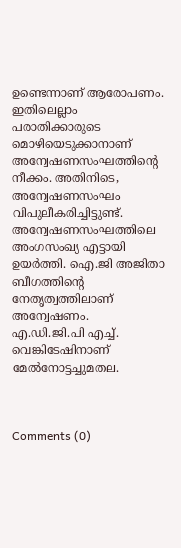ഉണ്ടെന്നാണ് ആരോപണം. ഇതിലെല്ലാം പരാതിക്കാരുടെ മൊഴിയെടുക്കാനാണ് അന്വേഷണസംഘത്തിന്റെ നീക്കം. അതിനിടെ, അന്വേഷണസംഘം വിപുലീകരിച്ചിട്ടുണ്ട്. അന്വേഷണസംഘത്തിലെ അംഗസംഖ്യ എട്ടായി ഉയർത്തി. ഐ.ജി അജിതാ ബീഗത്തിന്റെ നേതൃത്വത്തിലാണ് അന്വേഷണം. എ.ഡി.ജി.പി എച്ച്. വെങ്കിടേഷിനാണ് മേൽനോട്ടച്ചുമതല.



Comments (0)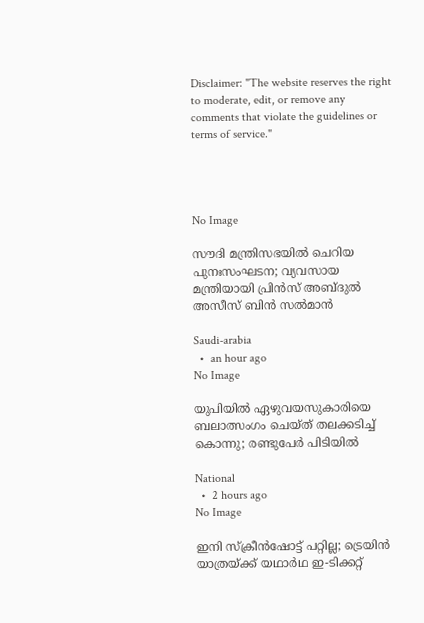Disclaimer: "The website reserves the right to moderate, edit, or remove any comments that violate the guidelines or terms of service."




No Image

സൗദി മന്ത്രിസഭയില്‍ ചെറിയ പുനഃസംഘടന; വ്യവസായ മന്ത്രിയായി പ്രിന്‍സ് അബ്ദുല്‍ അസീസ് ബിന്‍ സല്‍മാന്‍

Saudi-arabia
  •  an hour ago
No Image

യുപിയില്‍ ഏഴുവയസുകാരിയെ ബലാത്സംഗം ചെയ്ത് തലക്കടിച്ച് കൊന്നു; രണ്ടുപേര്‍ പിടിയില്‍

National
  •  2 hours ago
No Image

ഇനി സ്‌ക്രീൻഷോട്ട് പറ്റില്ല; ട്രെയിൻ യാത്രയ്ക്ക് യഥാർഥ ഇ-ടിക്കറ്റ്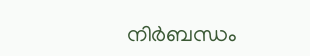നിർബന്ധം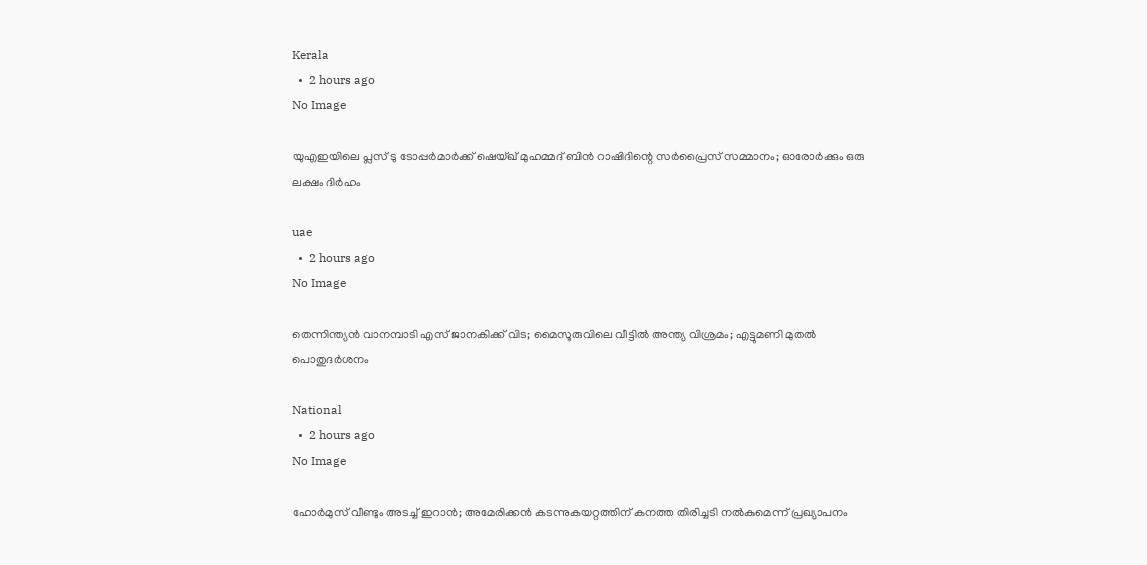Kerala
  •  2 hours ago
No Image

യുഎഇയിലെ പ്ലസ് ടു ടോപ്പര്‍മാര്‍ക്ക് ഷെയ്ഖ് മുഹമ്മദ് ബിന്‍ റാഷിദിന്റെ സര്‍പ്രൈസ് സമ്മാനം; ഓരോര്‍ക്കും ഒരു ലക്ഷം ദിര്‍ഹം

uae
  •  2 hours ago
No Image

തെന്നിന്ത്യന്‍ വാനമ്പാടി എസ് ജാനകിക്ക് വിട; മൈസൂരുവിലെ വീട്ടില്‍ അന്ത്യ വിശ്രമം; എട്ടുമണി മുതല്‍ പൊതുദര്‍ശനം

National
  •  2 hours ago
No Image

ഹോര്‍മുസ് വീണ്ടും അടച്ച് ഇറാന്‍; അമേരിക്കന്‍ കടന്നുകയറ്റത്തിന് കനത്ത തിരിച്ചടി നല്‍കുമെന്ന് പ്രഖ്യാപനം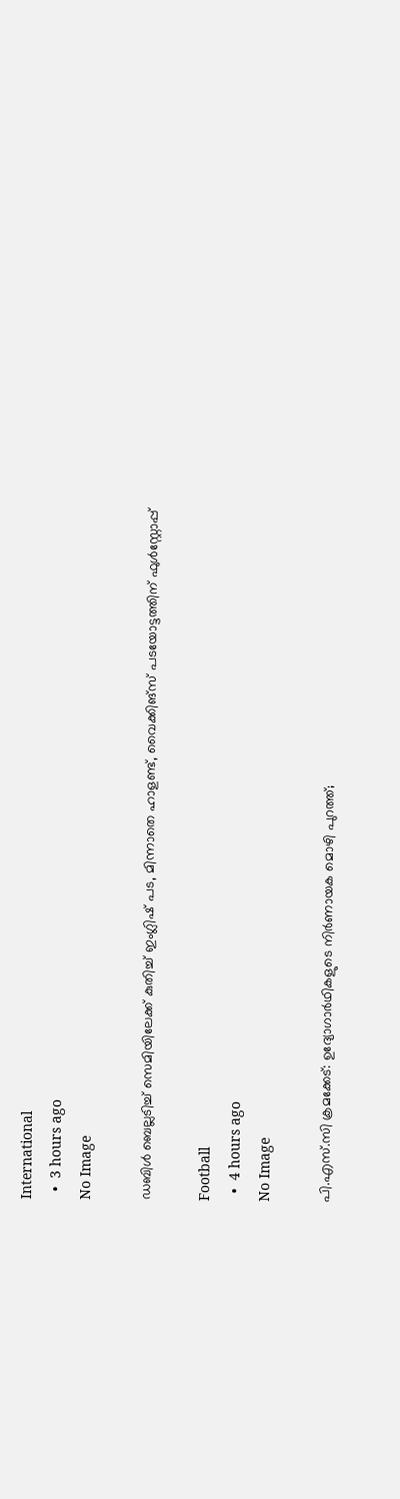International
  •  3 hours ago
No Image

ഡബിള്‍ ബെല്ലടിച്ച് സെമിയിലേക്ക് കുതിച്ച് ഇംഗ്ലിഷ് പട, മിന്നാതെ ഹാളണ്ട്, വൈക്കിങ്‌സ് പടയോട്ടത്തിന് ഫുള്‍സ്റ്റോപ്പ്

Football
  •  4 hours ago
No Image

പി.എസ്.സി ക്രമക്കേട്: ഉദ്യോഗാർഥികളുടെ നിർണായക മൊഴി പുറത്ത്;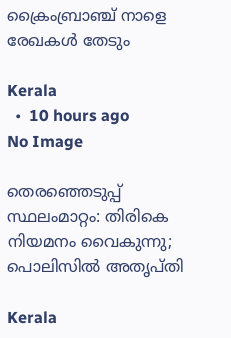ക്രൈംബ്രാഞ്ച് നാളെ രേഖകൾ തേടും

Kerala
  •  10 hours ago
No Image

തെരഞ്ഞെടുപ്പ് സ്ഥലംമാറ്റം: തിരികെ നിയമനം വൈകുന്നു; പൊലിസിൽ അതൃപ്തി

Kerala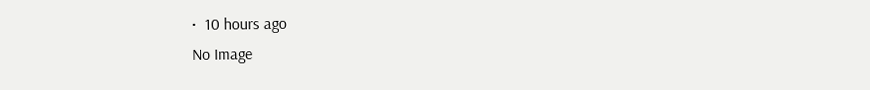•  10 hours ago
No Image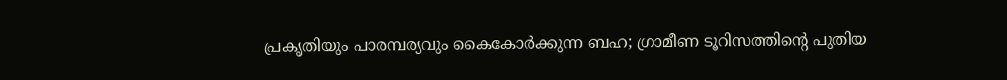പ്രകൃതിയും പാരമ്പര്യവും കൈകോര്‍ക്കുന്ന ബഹ; ഗ്രാമീണ ടൂറിസത്തിന്റെ പുതിയ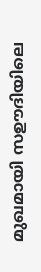മുഖമായി സഊദിയിലെ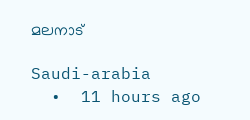മലനാട്

Saudi-arabia
  •  11 hours ago